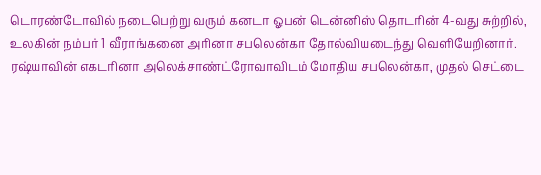டொரண்டோவில் நடைபெற்று வரும் கனடா ஓபன் டென்னிஸ் தொடரின் 4-வது சுற்றில், உலகின் நம்பர் 1 வீராங்கனை அரினா சபலென்கா தோல்வியடைந்து வெளியேறினார்.
ரஷ்யாவின் எகடரினா அலெக்சாண்ட்ரோவாவிடம் மோதிய சபலென்கா, முதல் செட்டை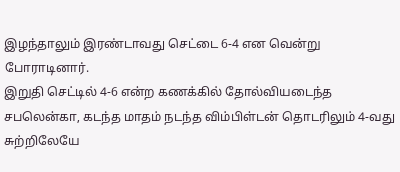இழந்தாலும் இரண்டாவது செட்டை 6-4 என வென்று போராடினார்.
இறுதி செட்டில் 4-6 என்ற கணக்கில் தோல்வியடைந்த சபலென்கா, கடந்த மாதம் நடந்த விம்பிள்டன் தொடரிலும் 4-வது சுற்றிலேயே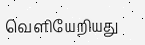வெளியேறியது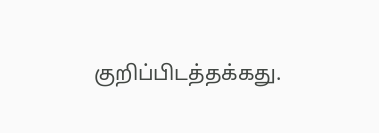குறிப்பிடத்தக்கது.